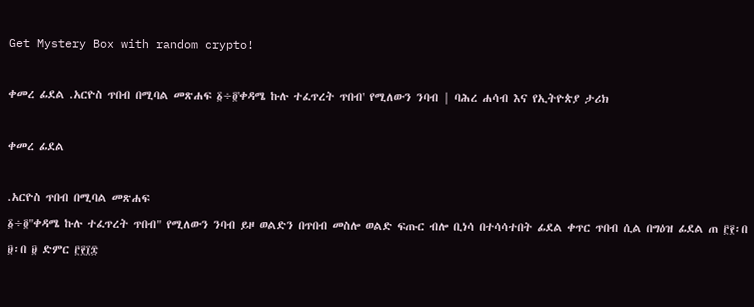Get Mystery Box with random crypto!

ቀመረ ፊደል .አርዮስ ጥበብ በሚባል መጽሐፍ ፩÷፬'ቀዳሜ ኩሉ ተፈጥረት ጥበብ' የሚለውን ንባብ | ባሕረ ሐሳብ እና የኢትዮጵያ ታሪክ

ቀመረ ፊደል

.አርዮስ ጥበብ በሚባል መጽሐፍ
፩÷፬"ቀዳሜ ኩሉ ተፈጥረት ጥበብ" የሚለውን ንባብ ይዞ ወልድን በጥበብ መስሎ ወልድ ፍጡር ብሎ ቢነሳ በተሳሳተበት ፊደል ቀጥር ጥበብ ሲል በግዕዝ ፊደል ጠ ፫፻፡በ ፱፡በ ፱ ድምር ፫፻፲፰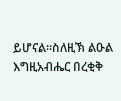ይሆናል።ስለዚኽ ልዑል እግዚአብሔር በረቂቅ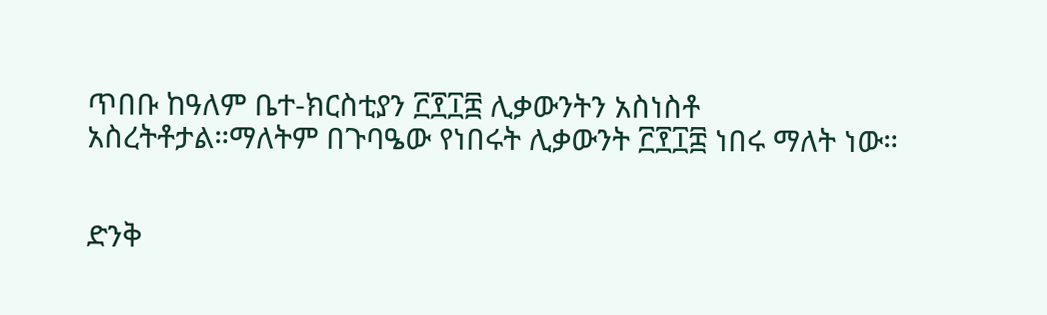ጥበቡ ከዓለም ቤተ-ክርስቲያን ፫፻፲፰ ሊቃውንትን አስነስቶ አስረትቶታል።ማለትም በጉባዔው የነበሩት ሊቃውንት ፫፻፲፰ ነበሩ ማለት ነው።


ድንቅ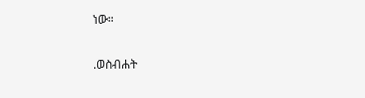ነው።

.ወስብሐት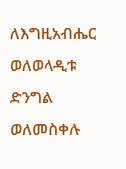ለእግዚአብሔር ወለወላዲቱ ድንግል ወለመስቀሉ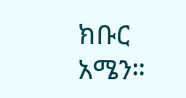ክቡር አሜን።